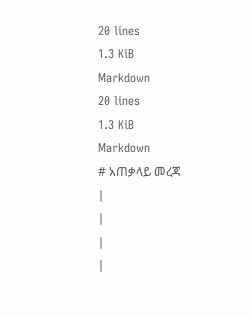20 lines
1.3 KiB
Markdown
20 lines
1.3 KiB
Markdown
# አጠቃላይ መረጃ
|
|
|
|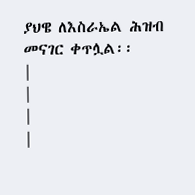ያህዌ ለእስራኤል ሕዝብ መናገር ቀጥሏል፡፡
|
|
|
|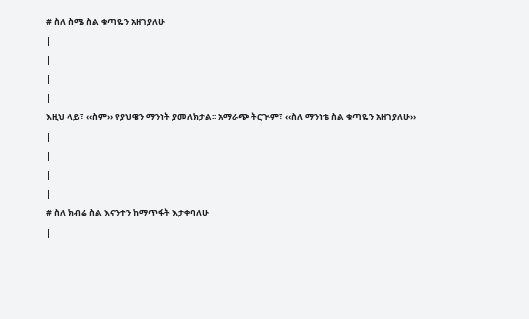# ስለ ስሜ ስል ቁጣዬን አዘገያለሁ
|
|
|
|
እዚህ ላይ፣ ‹‹ስም›› የያህዌን ማንነት ያመለክታል፡፡ አማራጭ ትርጒም፣ ‹‹ስለ ማንነቴ ስል ቁጣዬን አዘገያለሁ››
|
|
|
|
# ስለ ክብሬ ስል እናንተን ከማጥፋት እታቀባለሁ
|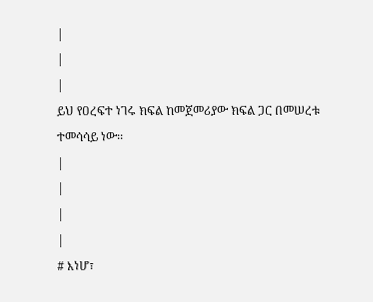|
|
|
ይህ የዐረፍተ ነገሩ ክፍል ከመጀመሪያው ክፍል ጋር በመሠረቱ ተመሳሳይ ነው፡፡
|
|
|
|
# እነሆ፣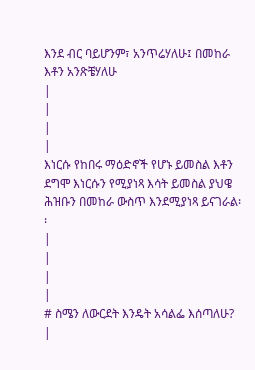እንደ ብር ባይሆንም፣ አንጥሬሃለሁ፤ በመከራ እቶን አንጽቼሃለሁ
|
|
|
|
እነርሱ የከበሩ ማዕድኖች የሆኑ ይመስል እቶን ደግሞ እነርሱን የሚያነጻ እሳት ይመስል ያህዌ ሕዝቡን በመከራ ውስጥ እንደሚያነጻ ይናገራል፡፡
|
|
|
|
# ስሜን ለውርደት እንዴት አሳልፌ እሰጣለሁ?
|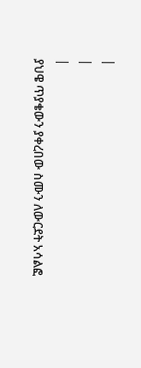|
|
|
ያህዌ ጥያቄውን ያቀረበው ስሙን ለውርደት አሳልፎ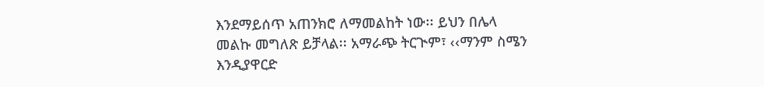እንደማይሰጥ አጠንክሮ ለማመልከት ነው፡፡ ይህን በሌላ መልኩ መግለጽ ይቻላል፡፡ አማራጭ ትርጒም፣ ‹‹ማንም ስሜን እንዲያዋርድ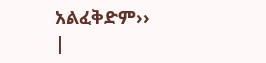አልፈቅድም››
|